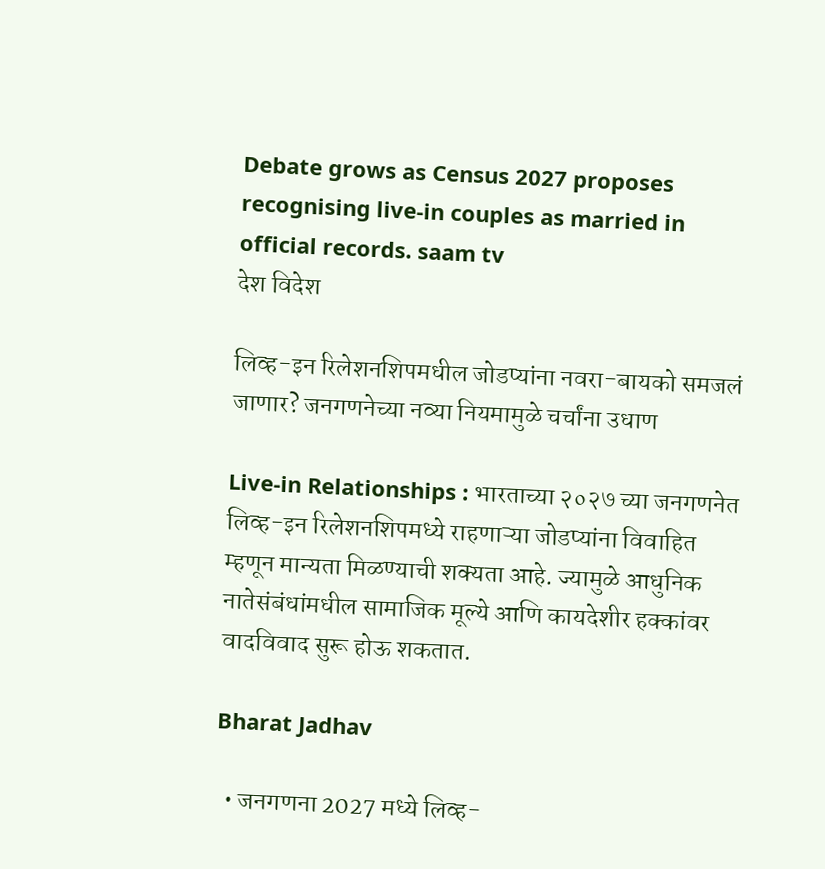Debate grows as Census 2027 proposes recognising live-in couples as married in official records. saam tv
देश विदेश

लिव्ह-इन रिलेशनशिपमधील जोडप्यांना नवरा-बायको समजलं जाणार? जनगणनेच्या नव्या नियमामुळे चर्चांना उधाण

Live-in Relationships : भारताच्या २०२७ च्या जनगणनेत लिव्ह-इन रिलेशनशिपमध्ये राहणाऱ्या जोडप्यांना विवाहित म्हणून मान्यता मिळण्याची शक्यता आहे. ज्यामुळे आधुनिक नातेसंबंधांमधील सामाजिक मूल्ये आणि कायदेशीर हक्कांवर वादविवाद सुरू होऊ शकतात.

Bharat Jadhav

  • जनगणना 2027 मध्ये लिव्ह-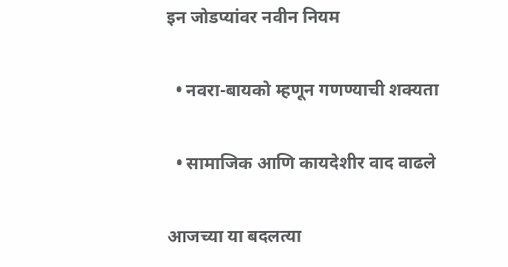इन जोडप्यांवर नवीन नियम

  • नवरा-बायको म्हणून गणण्याची शक्यता

  • सामाजिक आणि कायदेशीर वाद वाढले

आजच्या या बदलत्या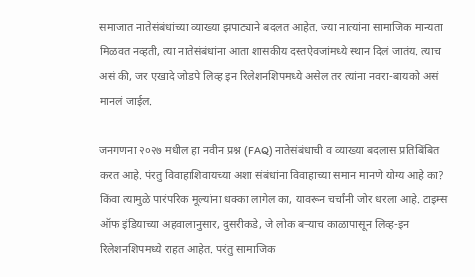समाजात नातेसंबंधांच्या व्याख्या झपाट्याने बदलत आहेत. ज्या नात्यांना सामाजिक मान्यता मिळवत नव्हती, त्या नातेसंबंधांना आता शासकीय दस्तऐवजांमध्ये स्थान दिलं जातंय. त्याच असं की, जर एखादे जोडपे लिव्ह इन रिलेशनशिपमध्ये असेल तर त्यांना नवरा-बायको असं मानलं जाईल.

जनगणना २०२७ मधील हा नवीन प्रश्न (FAQ) नातेसंबंधाची व व्याख्या बदलास प्रतिबिंबित करत आहे. पंरतु विवाहाशिवायच्या अशा संबंधांना विवाहाच्या समान मानणे योग्य आहे का? किंवा त्यामुळे पारंपरिक मूल्यांना धक्का लागेल का, यावरून चर्चांनी जोर धरला आहे. टाइम्स ऑफ इंडियाच्या अहवालानुसार, दुसरीकडे, जे लोक बऱ्याच काळापासून लिव्ह-इन रिलेशनशिपमध्ये राहत आहेत. परंतु सामाजिक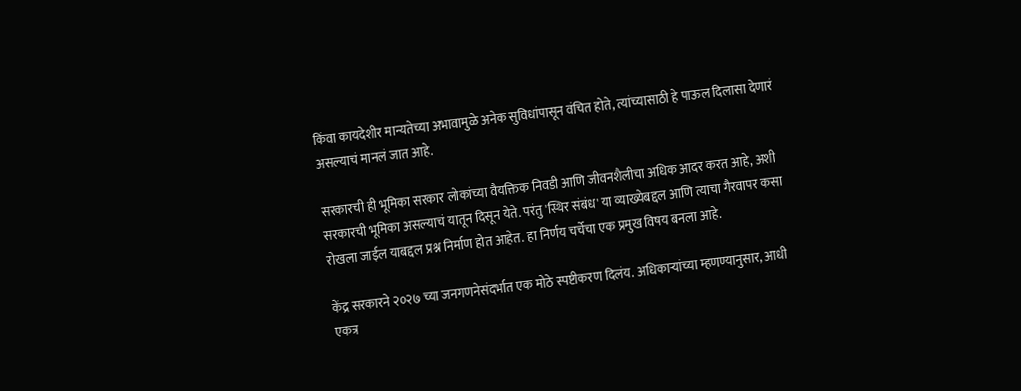किंवा कायदेशीर मान्यतेच्या अभावामुळे अनेक सुविधांपासून वंचित होते, त्यांच्यासाठी हे पाऊल दिलासा देणारं असल्याचं मानलं जात आहे.

सरकारची ही भूमिका सरकार लोकांच्या वैयक्तिक निवडी आणि जीवनशैलीचा अधिक आदर करत आहे, अशी सरकारची भूमिका असल्याचं यातून दिसून येते. परंतु 'स्थिर संबंध' या व्याख्येबद्दल आणि त्याचा गैरवापर कसा रोखला जाईल याबद्दल प्रश्न निर्माण होत आहेत. हा निर्णय चर्चेचा एक प्रमुख विषय बनला आहे.

केंद्र सरकारने २०२७ च्या जनगणनेसंदर्भात एक मोठे स्पष्टीकरण दिलंय. अधिकाऱ्यांच्या म्हणण्यानुसार, आधी एकत्र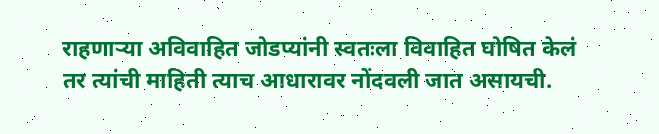राहणाऱ्या अविवाहित जोडप्यांनी स्वतःला विवाहित घोषित केलं तर त्यांची माहिती त्याच आधारावर नोंदवली जात असायची.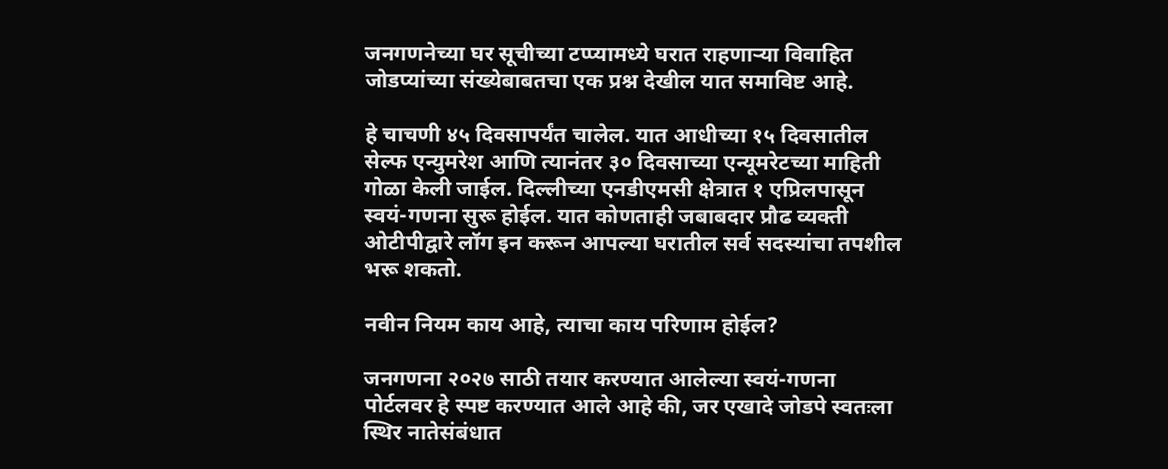जनगणनेच्या घर सूचीच्या टप्प्यामध्ये घरात राहणाऱ्या विवाहित जोडप्यांच्या संख्येबाबतचा एक प्रश्न देखील यात समाविष्ट आहे.

हे चाचणी ४५ दिवसापर्यंत चालेल. यात आधीच्या १५ दिवसातील सेल्फ एन्युमरेश आणि त्यानंतर ३० दिवसाच्या एन्यूमरेटच्या माहिती गोळा केली जाईल. दिल्लीच्या एनडीएमसी क्षेत्रात १ एप्रिलपासून स्वयं-गणना सुरू होईल. यात कोणताही जबाबदार प्रौढ व्यक्ती ओटीपीद्वारे लॉग इन करून आपल्या घरातील सर्व सदस्यांचा तपशील भरू शकतो.

नवीन नियम काय आहे, त्याचा काय परिणाम होईल?

जनगणना २०२७ साठी तयार करण्यात आलेल्या स्वयं-गणना पोर्टलवर हे स्पष्ट करण्यात आले आहे की, जर एखादे जोडपे स्वतःला स्थिर नातेसंबंधात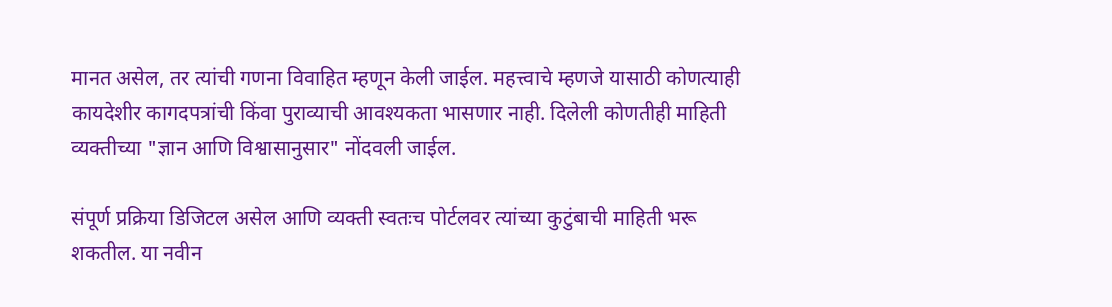मानत असेल, तर त्यांची गणना विवाहित म्हणून केली जाईल. महत्त्वाचे म्हणजे यासाठी कोणत्याही कायदेशीर कागदपत्रांची किंवा पुराव्याची आवश्यकता भासणार नाही. दिलेली कोणतीही माहिती व्यक्तीच्या "ज्ञान आणि विश्वासानुसार" नोंदवली जाईल.

संपूर्ण प्रक्रिया डिजिटल असेल आणि व्यक्ती स्वतःच पोर्टलवर त्यांच्या कुटुंबाची माहिती भरू शकतील. या नवीन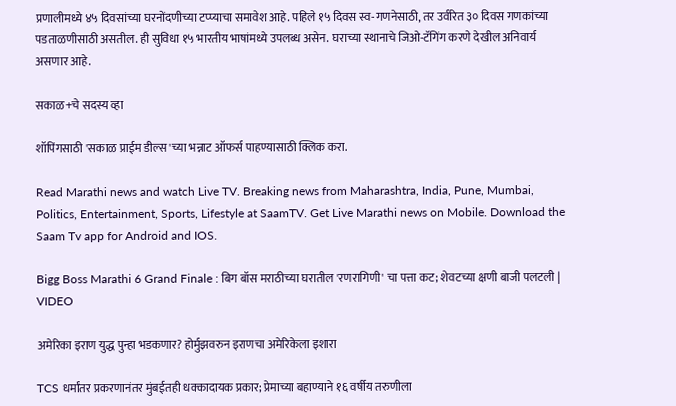प्रणालीमध्ये ४५ दिवसांच्या घरनोंदणीच्या टप्प्याचा समावेश आहे. पहिले १५ दिवस स्व-गणनेसाठी, तर उर्वरित ३० दिवस गणकांच्या पडताळणीसाठी असतील. ही सुविधा १५ भारतीय भाषांमध्ये उपलब्ध असेन. घराच्या स्थानाचे जिओ-टॅगिंग करणे देखील अनिवार्य असणार आहे.

सकाळ+चे सदस्य व्हा

शॉपिंगसाठी 'सकाळ प्राईम डील्स'च्या भन्नाट ऑफर्स पाहण्यासाठी क्लिक करा.

Read Marathi news and watch Live TV. Breaking news from Maharashtra, India, Pune, Mumbai, Politics, Entertainment, Sports, Lifestyle at SaamTV. Get Live Marathi news on Mobile. Download the Saam Tv app for Android and IOS.

Bigg Boss Marathi 6 Grand Finale : बिग बॉस मराठीच्या घरातील 'रणरागिणी' चा पत्ता कट; शेवटच्या क्षणी बाजी पलटली | VIDEO

अमेरिका इराण युद्ध पुन्हा भडकणार? होर्मुझवरुन इराणचा अमेरिकेला इशारा

TCS धर्मांतर प्रकरणानंतर मुंबईतही धक्कादायक प्रकार; प्रेमाच्या बहाण्याने १६ वर्षीय तरुणीला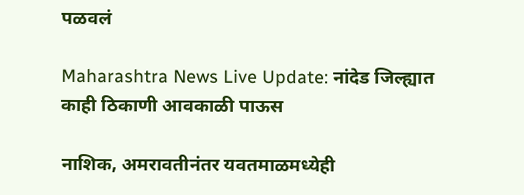पळवलं

Maharashtra News Live Update: नांदेड जिल्ह्यात काही ठिकाणी आवकाळी पाऊस

नाशिक, अमरावतीनंतर यवतमाळमध्येही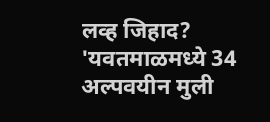लव्ह जिहाद? 'यवतमाळमध्ये 34 अल्पवयीन मुली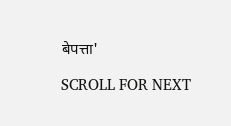बेपत्ता'

SCROLL FOR NEXT